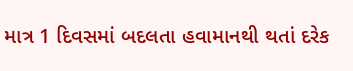માત્ર 1 દિવસમાં બદલતા હવામાનથી થતાં દરેક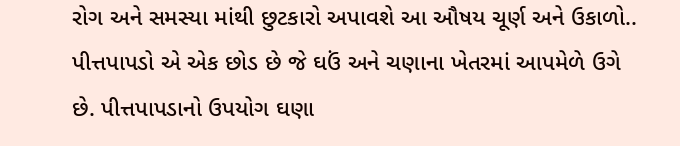રોગ અને સમસ્યા માંથી છુટકારો અપાવશે આ ઔષય ચૂર્ણ અને ઉકાળો..
પીત્તપાપડો એ એક છોડ છે જે ઘઉં અને ચણાના ખેતરમાં આપમેળે ઉગે છે. પીત્તપાપડાનો ઉપયોગ ઘણા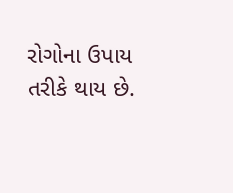રોગોના ઉપાય તરીકે થાય છે.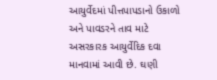આયુર્વેદમાં પીત્તપાપડાનો ઉકાળો અને પાવડરને તાવ માટે અસરકારક આયુર્વેદિક દવા માનવામાં આવી છે. ઘણી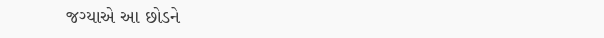જગ્યાએ આ છોડને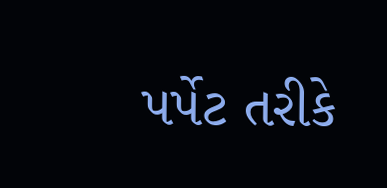પર્પેટ તરીકે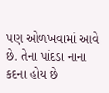પણ ઓળખવામાં આવે છે. તેના પાંદડા નાના કદના હોય છે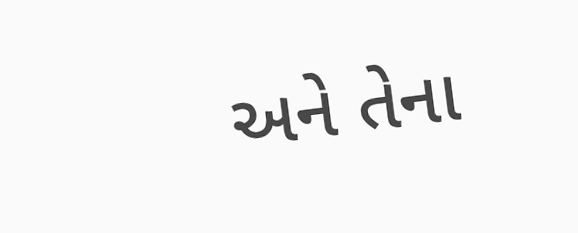અને તેના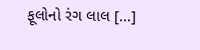ફૂલોનો રંગ લાલ […]